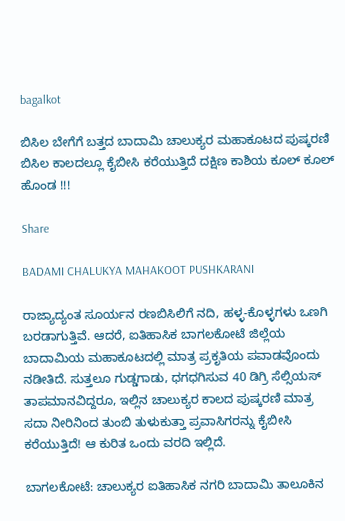bagalkot

ಬಿಸಿಲ ಬೇಗೆಗೆ ಬತ್ತದ ಬಾದಾಮಿ ಚಾಲುಕ್ಯರ ಮಹಾಕೂಟದ ಪುಷ್ಕರಣಿ ಬಿಸಿಲ ಕಾಲದಲ್ಲೂ ಕೈಬೀಸಿ ಕರೆಯುತ್ತಿದೆ ದಕ್ಷಿಣ ಕಾಶಿಯ ಕೂಲ್ ಕೂಲ್ ಹೊಂಡ !!!

Share

BADAMI CHALUKYA MAHAKOOT PUSHKARANI

ರಾಜ್ಯಾದ್ಯಂತ ಸೂರ್ಯನ ರಣಬಿಸಿಲಿಗೆ ನದಿ, ಹಳ್ಳ-ಕೊಳ್ಳಗಳು ಒಣಗಿ ಬರಡಾಗುತ್ತಿವೆ. ಆದರೆ, ಐತಿಹಾಸಿಕ ಬಾಗಲಕೋಟೆ ಜಿಲ್ಲೆಯ ಬಾದಾಮಿಯ ಮಹಾಕೂಟದಲ್ಲಿ ಮಾತ್ರ ಪ್ರಕೃತಿಯ ಪವಾಡವೊಂದು ನಡೀತಿದೆ. ಸುತ್ತಲೂ ಗುಡ್ಡಗಾಡು, ಧಗಧಗಿಸುವ 40 ಡಿಗ್ರಿ ಸೆಲ್ಸಿಯಸ್ ತಾಪಮಾನವಿದ್ದರೂ, ಇಲ್ಲಿನ ಚಾಲುಕ್ಯರ ಕಾಲದ ಪುಷ್ಕರಣಿ ಮಾತ್ರ ಸದಾ ನೀರಿನಿಂದ ತುಂಬಿ ತುಳುಕುತ್ತಾ ಪ್ರವಾಸಿಗರನ್ನು ಕೈಬೀಸಿ ಕರೆಯುತ್ತಿದೆ! ಆ ಕುರಿತ ಒಂದು ವರದಿ ಇಲ್ಲಿದೆ.

ಬಾಗಲಕೋಟೆ: ಚಾಲುಕ್ಯರ ಐತಿಹಾಸಿಕ ನಗರಿ ಬಾದಾಮಿ ತಾಲೂಕಿನ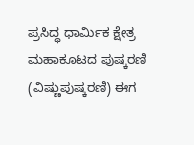ಪ್ರಸಿದ್ಧ ಧಾರ್ಮಿಕ ಕ್ಷೇತ್ರ ಮಹಾಕೂಟದ ಪುಷ್ಕರಣಿ (ವಿಷ್ಣುಪುಷ್ಕರಣಿ) ಈಗ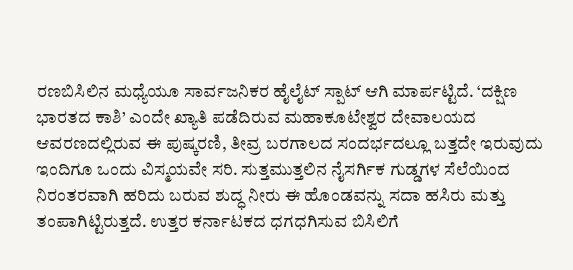ರಣಬಿಸಿಲಿನ ಮಧ್ಯೆಯೂ ಸಾರ್ವಜನಿಕರ ಹೈಲೈಟ್ ಸ್ಪಾಟ್ ಆಗಿ ಮಾರ್ಪಟ್ಟಿದೆ. ‘ದಕ್ಷಿಣ ಭಾರತದ ಕಾಶಿ’ ಎಂದೇ ಖ್ಯಾತಿ ಪಡೆದಿರುವ ಮಹಾಕೂಟೇಶ್ವರ ದೇವಾಲಯದ ಆವರಣದಲ್ಲಿರುವ ಈ ಪುಷ್ಕರಣಿ, ತೀವ್ರ ಬರಗಾಲದ ಸಂದರ್ಭದಲ್ಲೂ ಬತ್ತದೇ ಇರುವುದು ಇಂದಿಗೂ ಒಂದು ವಿಸ್ಮಯವೇ ಸರಿ. ಸುತ್ತಮುತ್ತಲಿನ ನೈಸರ್ಗಿಕ ಗುಡ್ಡಗಳ ಸೆಲೆಯಿಂದ ನಿರಂತರವಾಗಿ ಹರಿದು ಬರುವ ಶುದ್ಧ ನೀರು ಈ ಹೊಂಡವನ್ನು ಸದಾ ಹಸಿರು ಮತ್ತು ತಂಪಾಗಿಟ್ಟಿರುತ್ತದೆ. ಉತ್ತರ ಕರ್ನಾಟಕದ ಧಗಧಗಿಸುವ ಬಿಸಿಲಿಗೆ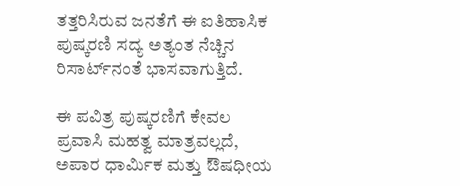ತತ್ತರಿಸಿರುವ ಜನತೆಗೆ ಈ ಐತಿಹಾಸಿಕ ಪುಷ್ಕರಣಿ ಸದ್ಯ ಅತ್ಯಂತ ನೆಚ್ಚಿನ ರಿಸಾರ್ಟ್‌ನಂತೆ ಭಾಸವಾಗುತ್ತಿದೆ.

ಈ ಪವಿತ್ರ ಪುಷ್ಕರಣಿಗೆ ಕೇವಲ ಪ್ರವಾಸಿ ಮಹತ್ವ ಮಾತ್ರವಲ್ಲದೆ, ಅಪಾರ ಧಾರ್ಮಿಕ ಮತ್ತು ಔಷಧೀಯ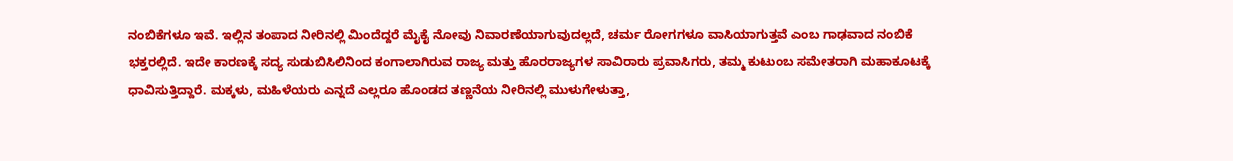ನಂಬಿಕೆಗಳೂ ಇವೆ. ಇಲ್ಲಿನ ತಂಪಾದ ನೀರಿನಲ್ಲಿ ಮಿಂದೆದ್ದರೆ ಮೈಕೈ ನೋವು ನಿವಾರಣೆಯಾಗುವುದಲ್ಲದೆ, ಚರ್ಮ ರೋಗಗಳೂ ವಾಸಿಯಾಗುತ್ತವೆ ಎಂಬ ಗಾಢವಾದ ನಂಬಿಕೆ ಭಕ್ತರಲ್ಲಿದೆ. ಇದೇ ಕಾರಣಕ್ಕೆ ಸದ್ಯ ಸುಡುಬಿಸಿಲಿನಿಂದ ಕಂಗಾಲಾಗಿರುವ ರಾಜ್ಯ ಮತ್ತು ಹೊರರಾಜ್ಯಗಳ ಸಾವಿರಾರು ಪ್ರವಾಸಿಗರು, ತಮ್ಮ ಕುಟುಂಬ ಸಮೇತರಾಗಿ ಮಹಾಕೂಟಕ್ಕೆ ಧಾವಿಸುತ್ತಿದ್ದಾರೆ. ಮಕ್ಕಳು, ಮಹಿಳೆಯರು ಎನ್ನದೆ ಎಲ್ಲರೂ ಹೊಂಡದ ತಣ್ಣನೆಯ ನೀರಿನಲ್ಲಿ ಮುಳುಗೇಳುತ್ತಾ,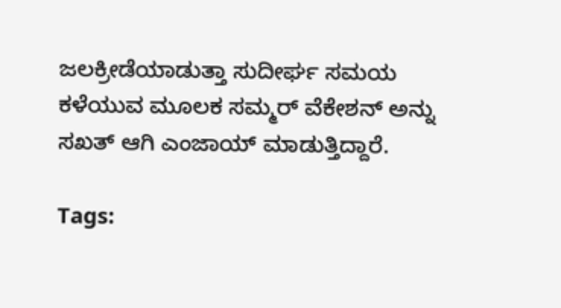ಜಲಕ್ರೀಡೆಯಾಡುತ್ತಾ ಸುದೀರ್ಘ ಸಮಯ ಕಳೆಯುವ ಮೂಲಕ ಸಮ್ಮರ್ ವೆಕೇಶನ್ ಅನ್ನು ಸಖತ್ ಆಗಿ ಎಂಜಾಯ್ ಮಾಡುತ್ತಿದ್ದಾರೆ.

Tags: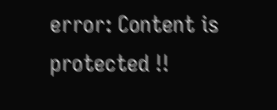error: Content is protected !!